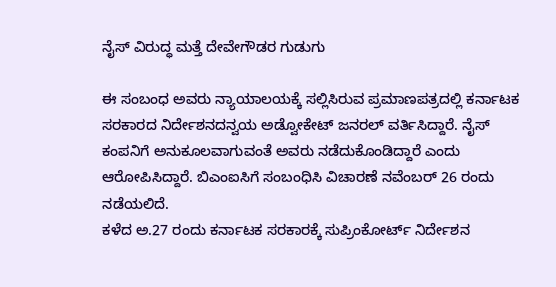ನೈಸ್ ವಿರುದ್ಧ ಮತ್ತೆ ದೇವೇಗೌಡರ ಗುಡುಗು

ಈ ಸಂಬಂಧ ಅವರು ನ್ಯಾಯಾಲಯಕ್ಕೆ ಸಲ್ಲಿಸಿರುವ ಪ್ರಮಾಣಪತ್ರದಲ್ಲಿ ಕರ್ನಾಟಕ ಸರಕಾರದ ನಿರ್ದೇಶನದನ್ವಯ ಅಡ್ವೋಕೇಟ್ ಜನರಲ್ ವರ್ತಿಸಿದ್ದಾರೆ. ನೈಸ್ ಕಂಪನಿಗೆ ಅನುಕೂಲವಾಗುವಂತೆ ಅವರು ನಡೆದುಕೊಂಡಿದ್ದಾರೆ ಎಂದು ಆರೋಪಿಸಿದ್ದಾರೆ. ಬಿಎಂಐಸಿಗೆ ಸಂಬಂಧಿಸಿ ವಿಚಾರಣೆ ನವೆಂಬರ್ 26 ರಂದು ನಡೆಯಲಿದೆ.
ಕಳೆದ ಅ.27 ರಂದು ಕರ್ನಾಟಕ ಸರಕಾರಕ್ಕೆ ಸುಪ್ರಿಂಕೋರ್ಟ್ ನಿರ್ದೇಶನ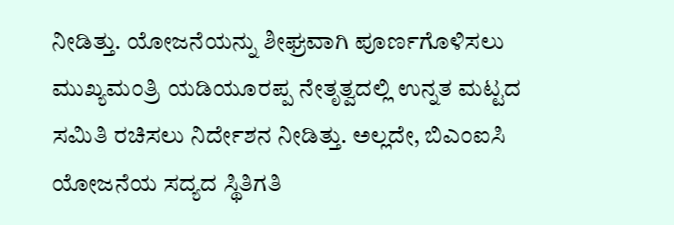ನೀಡಿತ್ತು. ಯೋಜನೆಯನ್ನು ಶೀಘ್ರವಾಗಿ ಪೂರ್ಣಗೊಳಿಸಲು ಮುಖ್ಯಮಂತ್ರಿ ಯಡಿಯೂರಪ್ಪ ನೇತೃತ್ವದಲ್ಲಿ ಉನ್ನತ ಮಟ್ಟದ ಸಮಿತಿ ರಚಿಸಲು ನಿರ್ದೇಶನ ನೀಡಿತ್ತು. ಅಲ್ಲದೇ, ಬಿಎಂಐಸಿ ಯೋಜನೆಯ ಸದ್ಯದ ಸ್ಥಿತಿಗತಿ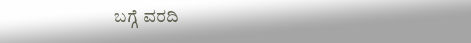ಬಗ್ಗೆ ವರದಿ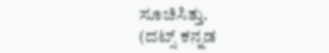ಸೂಚಿಸಿತ್ತು.
(ದಟ್ಸ್ ಕನ್ನಡ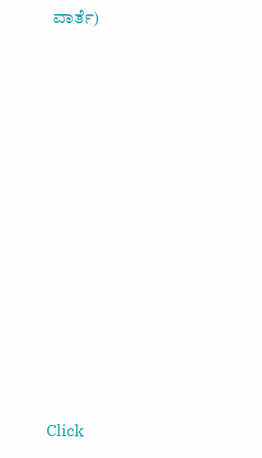ವಾರ್ತೆ)












Click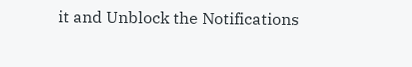it and Unblock the Notifications